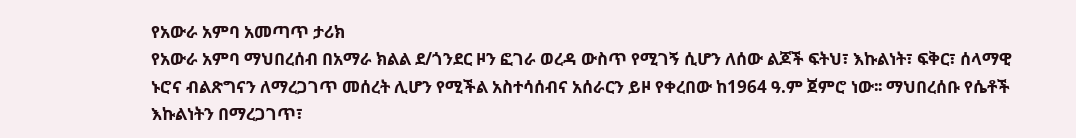የአውራ አምባ አመጣጥ ታሪክ
የአውራ አምባ ማህበረሰብ በአማራ ክልል ደ/ጎንደር ዞን ፎገራ ወረዳ ውስጥ የሚገኝ ሲሆን ለሰው ልጆች ፍትህ፣ እኩልነት፣ ፍቅር፣ ሰላማዊ ኑሮና ብልጽግናን ለማረጋገጥ መሰረት ሊሆን የሚችል አስተሳሰብና አሰራርን ይዞ የቀረበው ከ1964 ዓ.ም ጀምሮ ነው፡፡ ማህበረሰቡ የሴቶች እኩልነትን በማረጋገጥ፣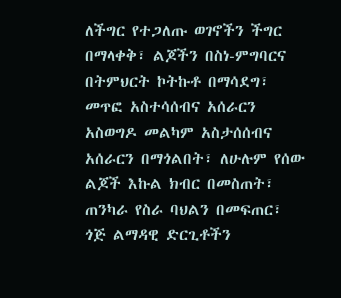ለችግር የተጋለጡ ወገኖችን ችግር በማላቀቅ፣ ልጆችን በስነ-ምግባርና በትምህርት ኮትኩቶ በማሳደግ፣ መጥፎ አስተሳሰብና አሰራርን አስወግዶ መልካም አስታሰሰብና አሰራርን በማጎልበት፣ ለሁሉም የሰው ልጆች እኩል ክብር በመስጠት፣ ጠንካራ የስራ ባህልን በመፍጠር፣ ጎጅ ልማዳዊ ድርጊቶችን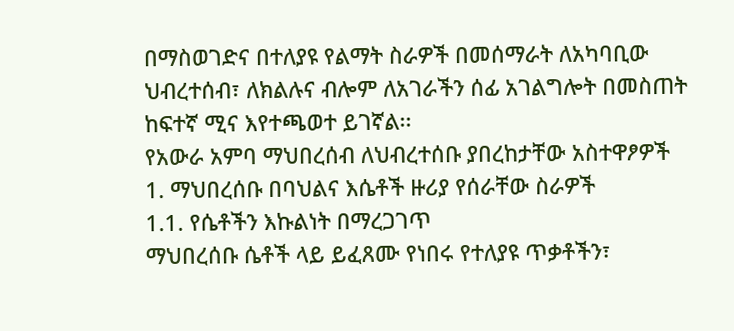በማስወገድና በተለያዩ የልማት ስራዎች በመሰማራት ለአካባቢው ህብረተሰብ፣ ለክልሉና ብሎም ለአገራችን ሰፊ አገልግሎት በመስጠት ከፍተኛ ሚና እየተጫወተ ይገኛል፡፡
የአውራ አምባ ማህበረሰብ ለህብረተሰቡ ያበረከታቸው አስተዋፆዎች
1. ማህበረሰቡ በባህልና እሴቶች ዙሪያ የሰራቸው ስራዎች
1.1. የሴቶችን እኩልነት በማረጋገጥ
ማህበረሰቡ ሴቶች ላይ ይፈጸሙ የነበሩ የተለያዩ ጥቃቶችን፣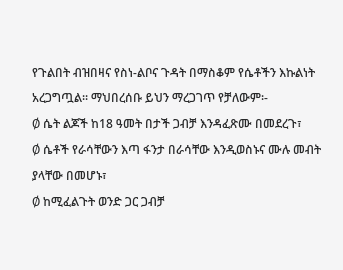የጉልበት ብዝበዛና የስነ-ልቦና ጉዳት በማስቆም የሴቶችን እኩልነት አረጋግጧል፡፡ ማህበረሰቡ ይህን ማረጋገጥ የቻለውም፡-
Ø ሴት ልጆች ከ18 ዓመት በታች ጋብቻ እንዳፈጽሙ በመደረጉ፣
Ø ሴቶች የራሳቸውን እጣ ፋንታ በራሳቸው እንዲወስኑና ሙሉ መብት ያላቸው በመሆኑ፣
Ø ከሚፈልጉት ወንድ ጋር ጋብቻ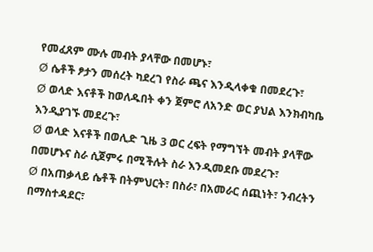የመፈጸም ሙሉ መብት ያላቸው በመሆኑ፣
Ø ሴቶች ፆታን መሰረት ካደረገ የስራ ጫና እንዲላቀቁ በመደረጉ፣
Ø ወላድ እናቶች ከወለዱበት ቀን ጀምሮ ለአንድ ወር ያህል እንክብካቤ እንዲያገኙ መደረጉ፣
Ø ወላድ እናቶች በወሊድ ጊዜ 3 ወር ረፍት የማግኘት መብት ያላቸው በመሆኑና ስራ ሲጀምሩ በሚችሉት ስራ እንዲመደቡ መደረጉ፣
Ø በአጠቃላይ ሴቶች በትምህርት፣ በስራ፣ በአመራር ሰጪነት፣ ንብረትን በማስተዳደር፣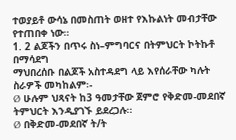ተወያይቶ ውሳኔ በመስጠት ወዘተ የእኩልነት መብታቸው የተጠበቀ ነው።
1. 2 ልጆችን በጥሩ ስነ–ምግባርና በትምህርት ኮትኩቶ በማሳደግ
ማህበረሰቡ በልጆች አስተዳደግ ላይ እየሰራቸው ካሉት ስራዎች መካከልም፡-
Ø ሁሉም ህጻናት ከ3 ዓመታቸው ጀምሮ የቅድመ-መደበኛ ትምህርት እንዲያገኙ ይደረጋሉ፡፡
Ø በቅድመ-መደበኛ ት/ት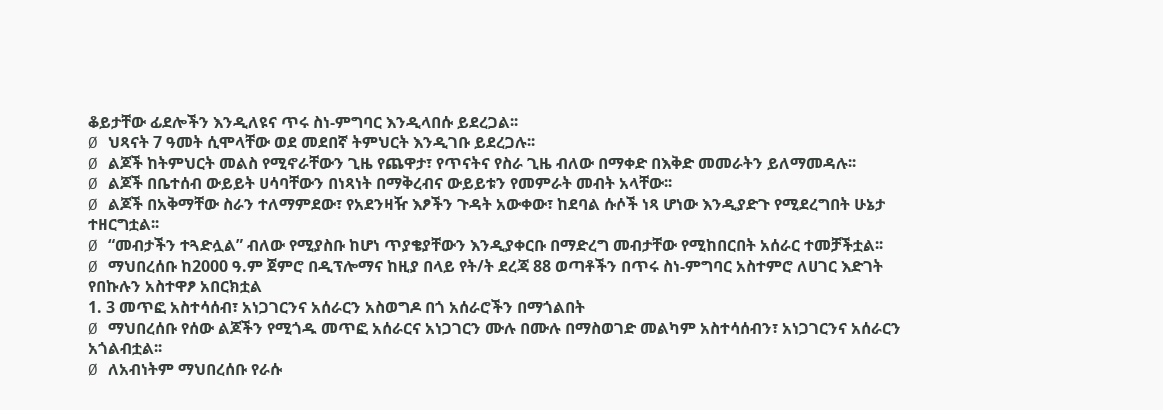ቆይታቸው ፊደሎችን እንዲለዩና ጥሩ ስነ-ምግባር እንዲላበሱ ይደረጋል፡፡
Ø ህጻናት 7 ዓመት ሲሞላቸው ወደ መደበኛ ትምህርት እንዲገቡ ይደረጋሉ፡፡
Ø ልጆች ከትምህርት መልስ የሚኖራቸውን ጊዜ የጨዋታ፣ የጥናትና የስራ ጊዜ ብለው በማቀድ በእቅድ መመራትን ይለማመዳሉ፡፡
Ø ልጆች በቤተሰብ ውይይት ሀሳባቸውን በነጻነት በማቅረብና ውይይቱን የመምራት መብት አላቸው፡፡
Ø ልጆች በአቅማቸው ስራን ተለማምደው፣ የአደንዛዥ እፆችን ጉዳት አውቀው፣ ከደባል ሱሶች ነጻ ሆነው እንዲያድጉ የሚደረግበት ሁኔታ ተዘርግቷል፡፡
Ø “መብታችን ተጓድሏል” ብለው የሚያስቡ ከሆነ ጥያቄያቸውን እንዲያቀርቡ በማድረግ መብታቸው የሚከበርበት አሰራር ተመቻችቷል፡፡
Ø ማህበረሰቡ ከ2000 ዓ.ም ጀምሮ በዲፕሎማና ከዚያ በላይ የት/ት ደረጃ 88 ወጣቶችን በጥሩ ስነ-ምግባር አስተምሮ ለሀገር እድገት የበኩሉን አስተዋፆ አበርክቷል
1. 3 መጥፎ አስተሳሰብ፣ አነጋገርንና አሰራርን አስወግዶ በጎ አሰራሮችን በማጎልበት
Ø ማህበረሰቡ የሰው ልጆችን የሚጎዱ መጥፎ አሰራርና አነጋገርን ሙሉ በሙሉ በማስወገድ መልካም አስተሳሰብን፣ አነጋገርንና አሰራርን አጎልብቷል፡፡
Ø ለአብነትም ማህበረሰቡ የራሱ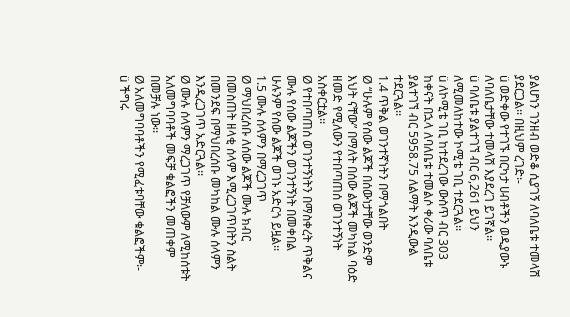ያልሆነን ገንዘብ ወድቆ ሲያገኝ ለባለቤቱ ተመላሽ ያደርጋል፡፡ በዚህም ረገድ፡-
ü ወድቀው የተገኙ በርካታ ሀብቶችን ወዲያውኑ ለባለቤታቸው ተመላሽ እያደረገ ይገኛል፡፡
ü ባለቤቱ ያልተገኘ ብር 6,261 ይህን ለሚመለከተው ኮሚቴ ገቢ ተደርጓል፡፡
ü ለኮሚቴ ገቢ ከተደረገው ውስጥ ብር 303 ከቀናት በኋላ ለባለቤቱ ተመልሶ ቀሪው ባለቤቱ ያልተገኘ ብር 5958.75 ለልማት እንዲውል ተደርጓል፡፡
1.4 ጥቅል ወገንተኛነትን በማጎልበት
Ø “ሁሉም የሰው ልጆች በሰውነታቸው ወንድም እህት ናቸው” በማለት በሰው ልጆች መካከል ባዕድ ዘመድ የሚለውን የተበጣጠሰ ወገንተኝነት አስቀርቷል፡፡
Ø የተበጣጠሰ ወገንተኝነትን በማስቀረት ጥቅልና ሙሉ የሰው ልጆችን ወገንተኝነት በመቀበል ሁሉንም የሰው ልጆች ወገኑ አድርጎ ይዟል፡፡
1.5 ሙሉ ሰላምን በማረጋገጥ
Ø ማህበረሰቡ ለሰው ልጆች ሙሉ ክብር በመስጠት ዘላቂ ሰላም እሚረጋገጥበትን ስልት በመንደፍ በማህበረሰቡ መካከል ሙሉ ሰላምን እንዲረጋገጥ አድርጓል፡፡
Ø ሙሉ ሰላምን ማረጋገጥ የቻለውም ለሚከሰቱት አለመግባባቶች መፍቻ ቁልፎችን መጠቀም በመቻሉ ነው፡፡
Ø አለመግባባቶችን የሚፈቱባቸው ቁልፎችም፡-
ü ችግሩ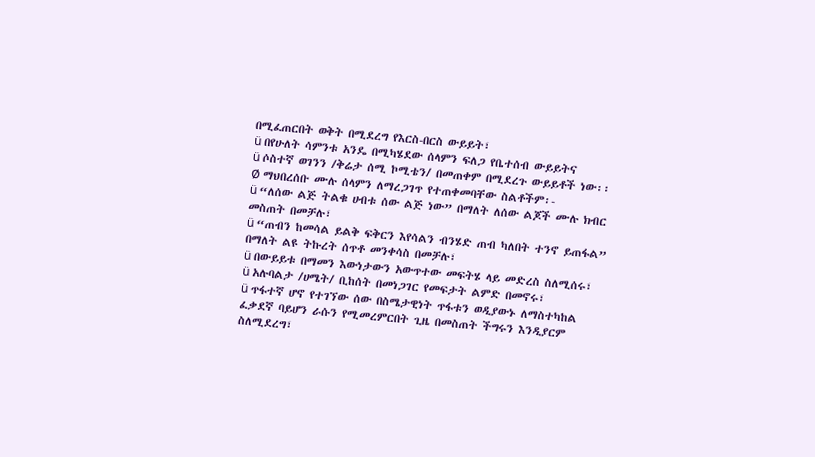በሚፈጠርበት ወቅት በሚደረግ የእርስ-በርስ ውይይት፣
ü በየሁለት ሳምንቱ አንዴ በሚካሄደው ሰላምን ፍለጋ የቤተሰብ ውይይትና
ü ሶስተኛ ወገንን /ቅሬታ ሰሚ ኮሚቴን/ በመጠቀም በሚደረጉ ውይይቶች ነው፡፡
Ø ማህበረሰቡ ሙሉ ሰላምን ለማረጋገጥ የተጠቀመባቸው ስልቶችም፡-
ü “ለሰው ልጅ ትልቁ ሀብቱ ሰው ልጅ ነው” በማለት ለሰው ልጆች ሙሉ ክብር መስጠት በመቻሉ፣
ü “ጠብን ከመሳል ይልቅ ፍቅርን እየሳልን ብንሄድ ጠብ ካለበት ተንኖ ይጠፋል” በማለት ልዩ ትኩረት ሰጥቶ መንቀሳስ በመቻሉ፣
ü በውይይቱ በማመን እውነታውን አውጥተው መፍትሄ ላይ መድረስ ስለሚሰሩ፣
ü አሉባልታ /ሀሜት/ ቢከሰት በመነጋገር የመፍታት ልምድ በመኖሩ፣
ü ጥፋተኛ ሆኖ የተገኘው ሰው በስሜታዊነት ጥፋቱን ወዲያውኑ ለማስተካከል ፈቃደኛ ባይሆን ራሱን የሚመረምርበት ጊዜ በመስጠት ችግሩን እንዲያርም ስለሚደረግ፣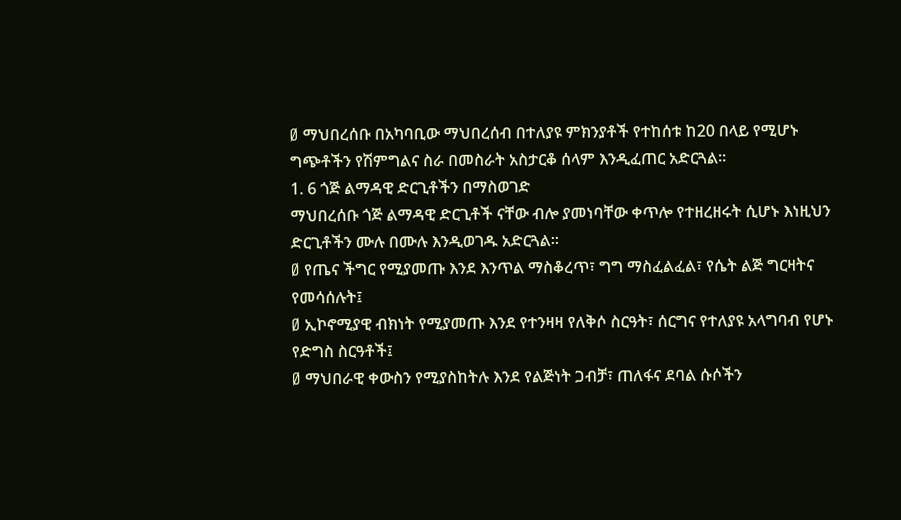Ø ማህበረሰቡ በአካባቢው ማህበረሰብ በተለያዩ ምክንያቶች የተከሰቱ ከ20 በላይ የሚሆኑ ግጭቶችን የሽምግልና ስራ በመስራት አስታርቆ ሰላም እንዲፈጠር አድርጓል፡፡
1. 6 ጎጅ ልማዳዊ ድርጊቶችን በማስወገድ
ማህበረሰቡ ጎጅ ልማዳዊ ድርጊቶች ናቸው ብሎ ያመነባቸው ቀጥሎ የተዘረዘሩት ሲሆኑ እነዚህን ድርጊቶችን ሙሉ በሙሉ እንዲወገዱ አድርጓል፡፡
Ø የጤና ችግር የሚያመጡ እንደ እንጥል ማስቆረጥ፣ ግግ ማስፈልፈል፣ የሴት ልጅ ግርዛትና የመሳሰሉት፤
Ø ኢኮኖሚያዊ ብክነት የሚያመጡ እንደ የተንዛዛ የለቅሶ ስርዓት፣ ሰርግና የተለያዩ አላግባብ የሆኑ የድግስ ስርዓቶች፤
Ø ማህበራዊ ቀውስን የሚያስከትሉ እንደ የልጅነት ጋብቻ፣ ጠለፋና ደባል ሱሶችን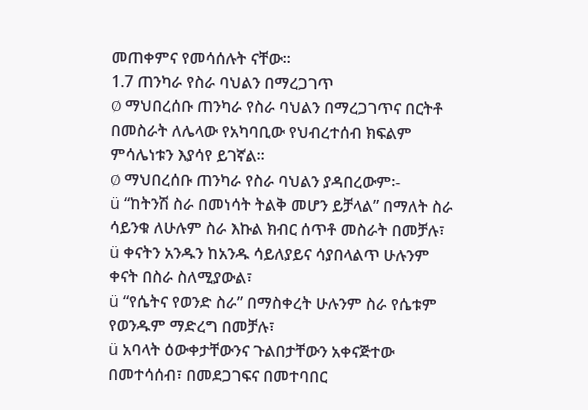መጠቀምና የመሳሰሉት ናቸው፡፡
1.7 ጠንካራ የስራ ባህልን በማረጋገጥ
Ø ማህበረሰቡ ጠንካራ የስራ ባህልን በማረጋገጥና በርትቶ በመስራት ለሌላው የአካባቢው የህብረተሰብ ክፍልም ምሳሌነቱን እያሳየ ይገኛል፡፡
Ø ማህበረሰቡ ጠንካራ የስራ ባህልን ያዳበረውም፡-
ü “ከትንሽ ስራ በመነሳት ትልቅ መሆን ይቻላል” በማለት ስራ ሳይንቁ ለሁሉም ስራ እኩል ክብር ሰጥቶ መስራት በመቻሉ፣
ü ቀናትን አንዱን ከአንዱ ሳይለያይና ሳያበላልጥ ሁሉንም ቀናት በስራ ስለሚያውል፣
ü “የሴትና የወንድ ስራ” በማስቀረት ሁሉንም ስራ የሴቱም የወንዱም ማድረግ በመቻሉ፣
ü አባላት ዕውቀታቸውንና ጉልበታቸውን አቀናጅተው በመተሳሰብ፣ በመደጋገፍና በመተባበር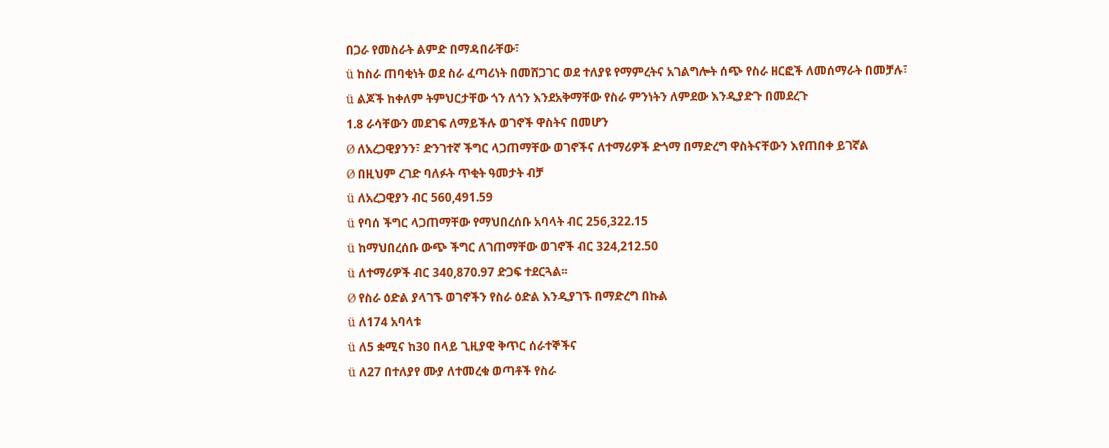በጋራ የመስራት ልምድ በማዳበራቸው፣
ü ከስራ ጠባቂነት ወደ ስራ ፈጣሪነት በመሸጋገር ወደ ተለያዩ የማምረትና አገልግሎት ሰጭ የስራ ዘርፎች ለመሰማራት በመቻሉ፣
ü ልጆች ከቀለም ትምህርታቸው ጎን ለጎን እንደአቅማቸው የስራ ምንነትን ለምደው እንዲያድጉ በመደረጉ
1.8 ራሳቸውን መደገፍ ለማይችሉ ወገኖች ዋስትና በመሆን
Ø ለአረጋዊያንን፣ ድንገተኛ ችግር ላጋጠማቸው ወገኖችና ለተማሪዎች ድጎማ በማድረግ ዋስትናቸውን እየጠበቀ ይገኛል
Ø በዚህም ረገድ ባለፉት ጥቂት ዓመታት ብቻ
ü ለአረጋዊያን ብር 560,491.59
ü የባሰ ችግር ላጋጠማቸው የማህበረሰቡ አባላት ብር 256,322.15
ü ከማህበረሰቡ ውጭ ችግር ለገጠማቸው ወገኖች ብር 324,212.50
ü ለተማሪዎች ብር 340,870.97 ድጋፍ ተደርጓል፡፡
Ø የስራ ዕድል ያላገኙ ወገኖችን የስራ ዕድል እንዲያገኙ በማድረግ በኩል
ü ለ174 አባላቱ
ü ለ5 ቋሚና ከ30 በላይ ጊዚያዊ ቅጥር ሰራተኞችና
ü ለ27 በተለያየ ሙያ ለተመረቁ ወጣቶች የስራ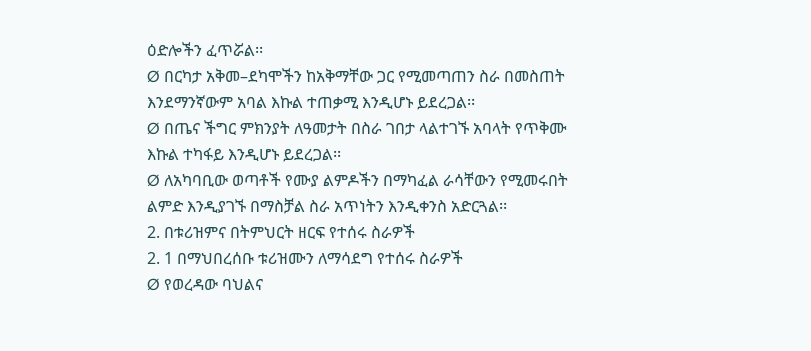ዕድሎችን ፈጥሯል፡፡
Ø በርካታ አቅመ–ደካሞችን ከአቅማቸው ጋር የሚመጣጠን ስራ በመስጠት እንደማንኛውም አባል እኩል ተጠቃሚ እንዲሆኑ ይደረጋል፡፡
Ø በጤና ችግር ምክንያት ለዓመታት በስራ ገበታ ላልተገኙ አባላት የጥቅሙ እኩል ተካፋይ እንዲሆኑ ይደረጋል፡፡
Ø ለአካባቢው ወጣቶች የሙያ ልምዶችን በማካፈል ራሳቸውን የሚመሩበት ልምድ እንዲያገኙ በማስቻል ስራ አጥነትን እንዲቀንስ አድርጓል፡፡
2. በቱሪዝምና በትምህርት ዘርፍ የተሰሩ ስራዎች
2. 1 በማህበረሰቡ ቱሪዝሙን ለማሳደግ የተሰሩ ስራዎች
Ø የወረዳው ባህልና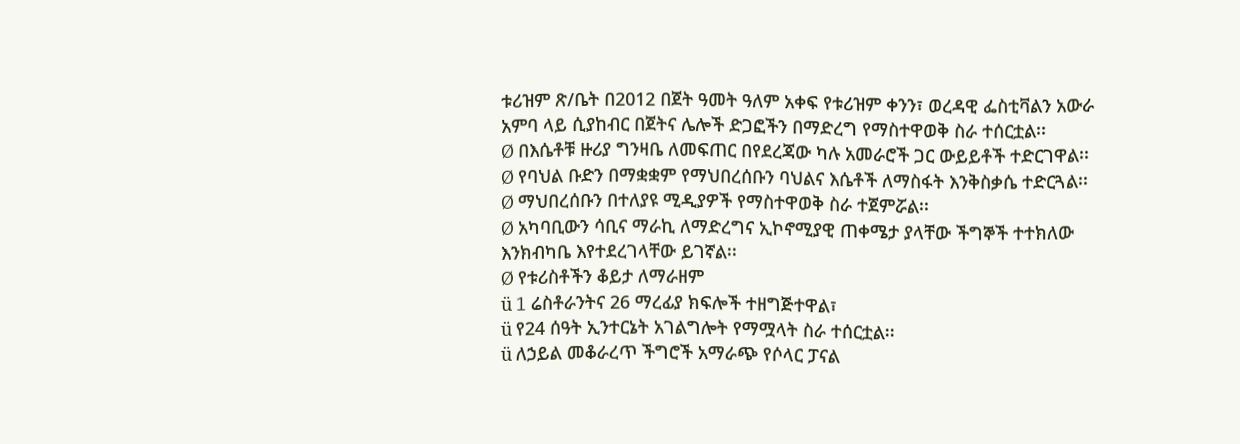ቱሪዝም ጽ/ቤት በ2012 በጀት ዓመት ዓለም አቀፍ የቱሪዝም ቀንን፣ ወረዳዊ ፌስቲቫልን አውራ አምባ ላይ ሲያከብር በጀትና ሌሎች ድጋፎችን በማድረግ የማስተዋወቅ ስራ ተሰርቷል፡፡
Ø በእሴቶቹ ዙሪያ ግንዛቤ ለመፍጠር በየደረጃው ካሉ አመራሮች ጋር ውይይቶች ተድርገዋል፡፡
Ø የባህል ቡድን በማቋቋም የማህበረሰቡን ባህልና እሴቶች ለማስፋት እንቅስቃሴ ተድርጓል፡፡
Ø ማህበረሰቡን በተለያዩ ሚዲያዎች የማስተዋወቅ ስራ ተጀምሯል፡፡
Ø አካባቢውን ሳቢና ማራኪ ለማድረግና ኢኮኖሚያዊ ጠቀሜታ ያላቸው ችግኞች ተተክለው እንክብካቤ እየተደረገላቸው ይገኛል፡፡
Ø የቱሪስቶችን ቆይታ ለማራዘም
ü 1 ሬስቶራንትና 26 ማረፊያ ክፍሎች ተዘግጅተዋል፣
ü የ24 ሰዓት ኢንተርኔት አገልግሎት የማሟላት ስራ ተሰርቷል፡፡
ü ለኃይል መቆራረጥ ችግሮች አማራጭ የሶላር ፓናል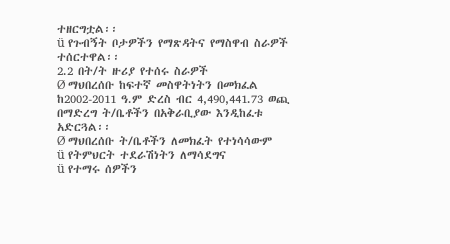ተዘርግቷል፡፡
ü የጉብኝት ቦታዎችን የማጽዳትና የማስዋብ ስራዎች ተሰርተዋል፡፡
2.2 በት/ት ዙሪያ የተሰሩ ስራዎች
Ø ማህበረሰቡ ከፍተኛ መስዋትነትን በመክፈል ከ2002-2011 ዓ.ም ድረስ ብር 4,490,441.73 ወጪ በማድረግ ት/ቤቶችን በአቅራቢያው እንዲከፈቱ አድርጓል፡፡
Ø ማህበረሰቡ ት/ቤቶችን ለመክፈት የተነሳሳውም
ü የትምህርት ተደራሽነትን ለማሳደግና
ü የተማሩ ሰዎችን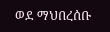ወደ ማህበረሰቡ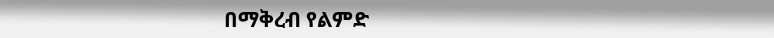በማቅረብ የልምድ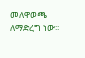መለዋወጫ ለማድረግ ነው፡፡